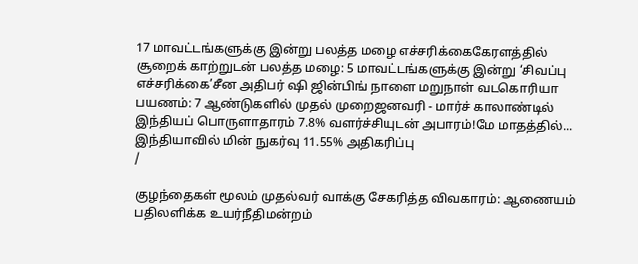17 மாவட்டங்களுக்கு இன்று பலத்த மழை எச்சரிக்கைகேரளத்தில் சூறைக் காற்றுடன் பலத்த மழை: 5 மாவட்டங்களுக்கு இன்று ‘சிவப்பு எச்சரிக்கை’சீன அதிபர் ஷி ஜின்பிங் நாளை மறுநாள் வடகொரியா பயணம்: 7 ஆண்டுகளில் முதல் முறைஜனவரி - மார்ச் காலாண்டில் இந்தியப் பொருளாதாரம் 7.8% வளர்ச்சியுடன் அபாரம்!மே மாதத்தில்... இந்தியாவில் மின் நுகர்வு 11.55% அதிகரிப்பு
/

குழந்தைகள் மூலம் முதல்வர் வாக்கு சேகரித்த விவகாரம்: ஆணையம் பதிலளிக்க உயர்நீதிமன்றம்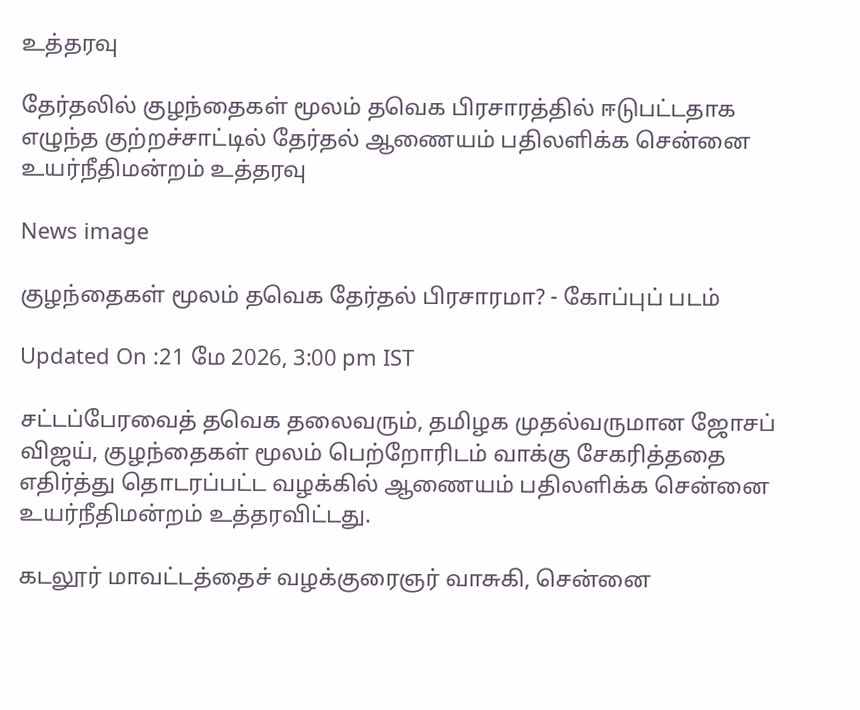உத்தரவு

தேர்தலில் குழந்தைகள் மூலம் தவெக பிரசாரத்தில் ஈடுபட்டதாக எழுந்த குற்றச்சாட்டில் தேர்தல் ஆணையம் பதிலளிக்க சென்னை உயர்நீதிமன்றம் உத்தரவு

News image

குழந்தைகள் மூலம் தவெக தேர்தல் பிரசாரமா? - கோப்புப் படம்

Updated On :21 மே 2026, 3:00 pm IST

சட்டப்பேரவைத் தவெக தலைவரும், தமிழக முதல்வருமான ஜோசப் விஜய், குழந்தைகள் மூலம் பெற்றோரிடம் வாக்கு சேகரித்ததை எதிர்த்து தொடரப்பட்ட வழக்கில் ஆணையம் பதிலளிக்க சென்னை உயர்நீதிமன்றம் உத்தரவிட்டது.

கடலூர் மாவட்டத்தைச் வழக்குரைஞர் வாசுகி, சென்னை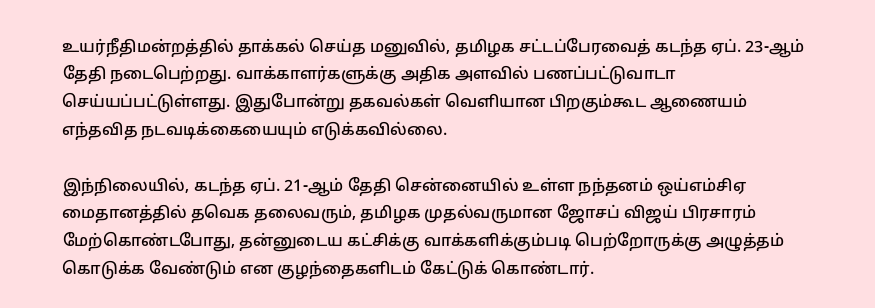உயர்நீதிமன்றத்தில் தாக்கல் செய்த மனுவில், தமிழக சட்டப்பேரவைத் கடந்த ஏப். 23-ஆம் தேதி நடைபெற்றது. வாக்காளர்களுக்கு அதிக அளவில் பணப்பட்டுவாடா செய்யப்பட்டுள்ளது. இதுபோன்று தகவல்கள் வெளியான பிறகும்கூட ஆணையம் எந்தவித நடவடிக்கையையும் எடுக்கவில்லை.

இந்நிலையில், கடந்த ஏப். 21-ஆம் தேதி சென்னையில் உள்ள நந்தனம் ஒய்எம்சிஏ மைதானத்தில் தவெக தலைவரும், தமிழக முதல்வருமான ஜோசப் விஜய் பிரசாரம் மேற்கொண்டபோது, தன்னுடைய கட்சிக்கு வாக்களிக்கும்படி பெற்றோருக்கு அழுத்தம் கொடுக்க வேண்டும் என குழந்தைகளிடம் கேட்டுக் கொண்டார்.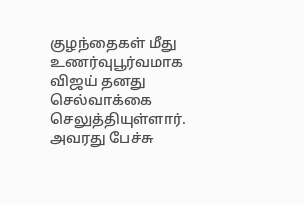குழந்தைகள் மீது உணர்வுபூர்வமாக விஜய் தனது செல்வாக்கை செலுத்தியுள்ளார். அவரது பேச்சு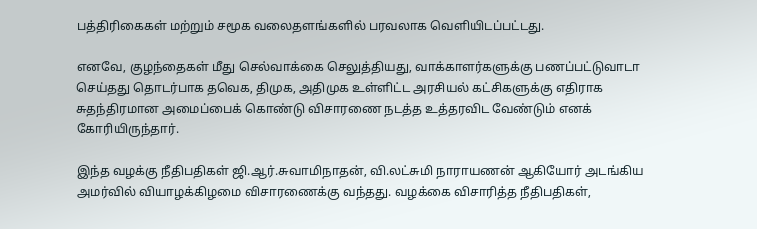பத்திரிகைகள் மற்றும் சமூக வலைதளங்களில் பரவலாக வெளியிடப்பட்டது.

எனவே, குழந்தைகள் மீது செல்வாக்கை செலுத்தியது, வாக்காளர்களுக்கு பணப்பட்டுவாடா செய்தது தொடர்பாக தவெக, திமுக, அதிமுக உள்ளிட்ட அரசியல் கட்சிகளுக்கு எதிராக சுதந்திரமான அமைப்பைக் கொண்டு விசாரணை நடத்த உத்தரவிட வேண்டும் எனக் கோரியிருந்தார்.

இந்த வழக்கு நீதிபதிகள் ஜி.ஆர்.சுவாமிநாதன், வி.லட்சுமி நாராயணன் ஆகியோர் அடங்கிய அமர்வில் வியாழக்கிழமை விசாரணைக்கு வந்தது. வழக்கை விசாரித்த நீதிபதிகள்,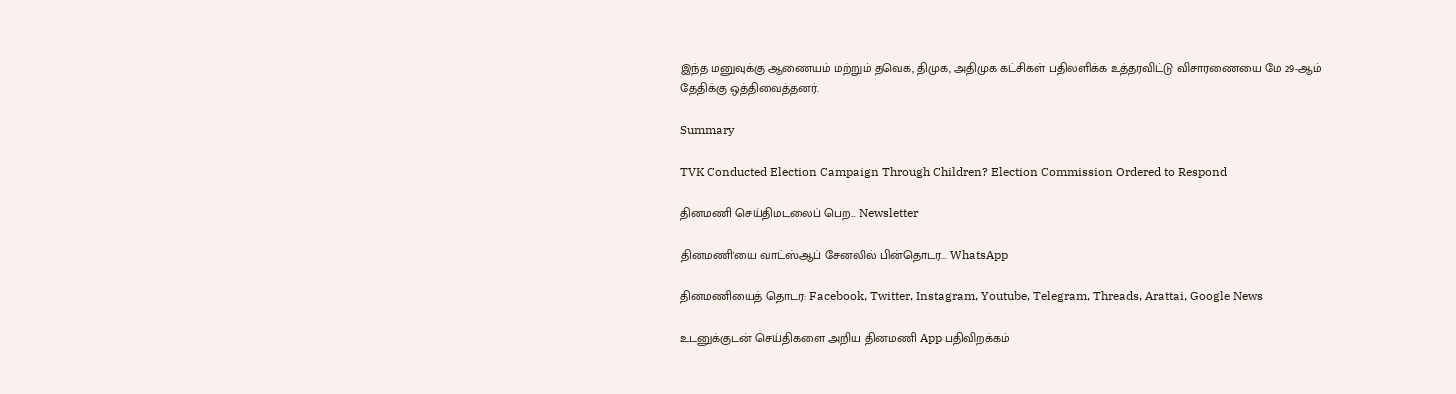இந்த மனுவுக்கு ஆணையம் மற்றும் தவெக, திமுக, அதிமுக கட்சிகள் பதிலளிக்க உத்தரவிட்டு விசாரணையை மே 29-ஆம் தேதிக்கு ஒத்திவைத்தனர்.

Summary

TVK Conducted Election Campaign Through Children? Election Commission Ordered to Respond

தினமணி செய்திமடலைப் பெற... Newsletter

தினமணி'யை வாட்ஸ்ஆப் சேனலில் பின்தொடர... WhatsApp

தினமணியைத் தொடர: Facebook, Twitter, Instagram, Youtube, Telegram, Threads, Arattai, Google News

உடனுக்குடன் செய்திகளை அறிய தினமணி App பதிவிறக்கம்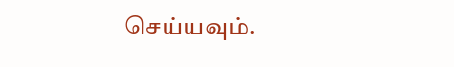செய்யவும்.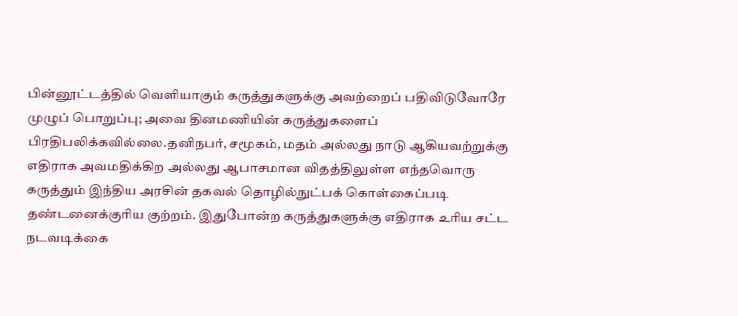பின்னூட்டத்தில் வெளியாகும் கருத்துகளுக்கு அவற்றைப் பதிவிடுவோரே முழுப் பொறுப்பு; அவை தினமணியின் கருத்துகளைப் பிரதிபலிக்கவில்லை.தனிநபர், சமூகம், மதம் அல்லது நாடு ஆகியவற்றுக்கு எதிராக அவமதிக்கிற அல்லது ஆபாசமான விதத்திலுள்ள எந்தவொரு கருத்தும் இந்திய அரசின் தகவல் தொழில்நுட்பக் கொள்கைப்படி தண்டனைக்குரிய குற்றம். இதுபோன்ற கருத்துகளுக்கு எதிராக உரிய சட்ட நடவடிக்கை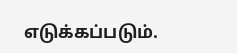எடுக்கப்படும்.